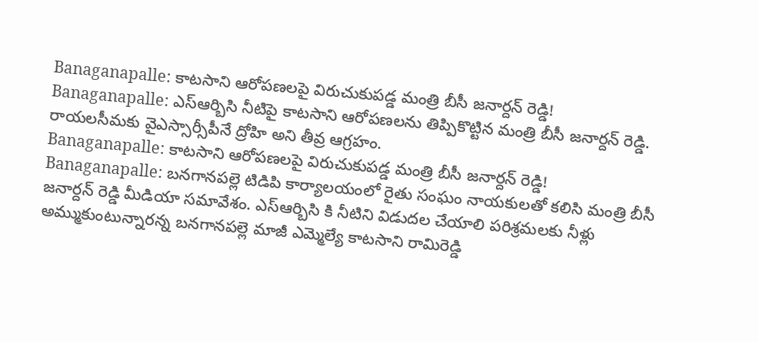Banaganapalle: కాటసాని ఆరోపణలపై విరుచుకుపడ్డ మంత్రి బీసీ జనార్దన్ రెడ్డి!
Banaganapalle: ఎస్ఆర్బిసి నీటిపై కాటసాని ఆరోపణలను తిప్పికొట్టిన మంత్రి బీసీ జనార్దన్ రెడ్డి. రాయలసీమకు వైఎస్సార్సీపీనే ద్రోహి అని తీవ్ర ఆగ్రహం.
Banaganapalle: కాటసాని ఆరోపణలపై విరుచుకుపడ్డ మంత్రి బీసీ జనార్దన్ రెడ్డి!
Banaganapalle: బనగానపల్లె టిడిపి కార్యాలయంలో రైతు సంఘం నాయకులతో కలిసి మంత్రి బీసీ జనార్దన్ రెడ్డి మీడియా సమావేశం. ఎస్ఆర్బిసి కి నీటిని విడుదల చేయాలి పరిశ్రమలకు నీళ్లు అమ్ముకుంటున్నారన్న బనగానపల్లె మాజీ ఎమ్మెల్యే కాటసాని రామిరెడ్డి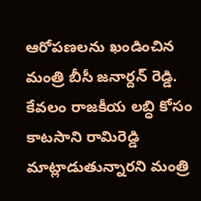ఆరోపణలను ఖండించిన మంత్రి బీసీ జనార్దన్ రెడ్డి.
కేవలం రాజకీయ లబ్ధి కోసం కాటసాని రామిరెడ్డి మాట్లాడుతున్నారని మంత్రి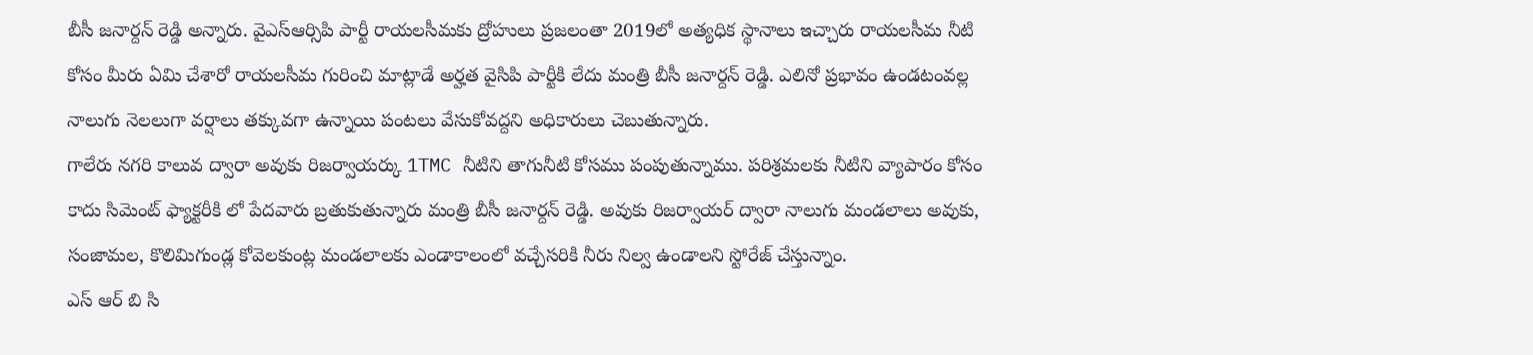బీసీ జనార్దన్ రెడ్డి అన్నారు. వైఎస్ఆర్సిపి పార్టీ రాయలసీమకు ద్రోహులు ప్రజలంతా 2019లో అత్యధిక స్థానాలు ఇచ్చారు రాయలసీమ నీటి కోసం మీరు ఏమి చేశారో రాయలసీమ గురించి మాట్లాడే అర్హత వైసిపి పార్టీకి లేదు మంత్రి బీసీ జనార్దన్ రెడ్డి. ఎలినో ప్రభావం ఉండటంవల్ల నాలుగు నెలలుగా వర్షాలు తక్కువగా ఉన్నాయి పంటలు వేసుకోవద్దని అధికారులు చెబుతున్నారు.
గాలేరు నగరి కాలువ ద్వారా అవుకు రిజర్వాయర్కు 1TMC నీటిని తాగునీటి కోసము పంపుతున్నాము. పరిశ్రమలకు నీటిని వ్యాపారం కోసం కాదు సిమెంట్ ఫ్యాక్టరీకి లో పేదవారు బ్రతుకుతున్నారు మంత్రి బీసీ జనార్దన్ రెడ్డి. అవుకు రిజర్వాయర్ ద్వారా నాలుగు మండలాలు అవుకు, సంజామల, కొలిమిగుండ్ల కోవెలకుంట్ల మండలాలకు ఎండాకాలంలో వచ్చేసరికి నీరు నిల్వ ఉండాలని స్టోరేజ్ చేస్తున్నాం.
ఎస్ ఆర్ బి సి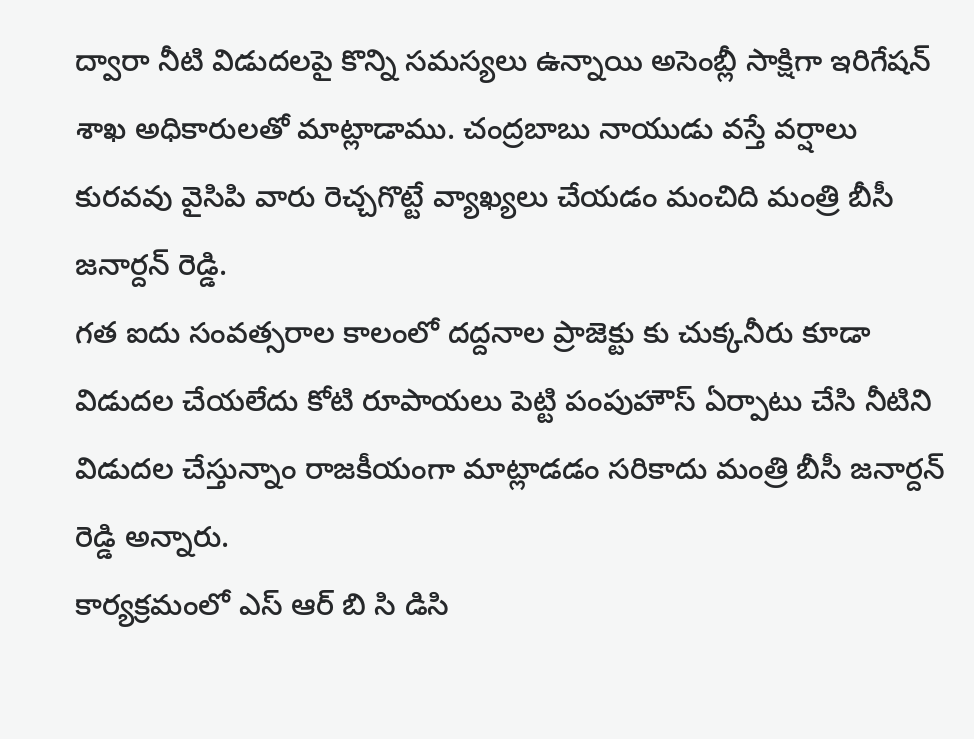ద్వారా నీటి విడుదలపై కొన్ని సమస్యలు ఉన్నాయి అసెంబ్లీ సాక్షిగా ఇరిగేషన్ శాఖ అధికారులతో మాట్లాడాము. చంద్రబాబు నాయుడు వస్తే వర్షాలు కురవవు వైసిపి వారు రెచ్చగొట్టే వ్యాఖ్యలు చేయడం మంచిది మంత్రి బీసీ జనార్దన్ రెడ్డి.
గత ఐదు సంవత్సరాల కాలంలో దద్దనాల ప్రాజెక్టు కు చుక్కనీరు కూడా విడుదల చేయలేదు కోటి రూపాయలు పెట్టి పంపుహౌస్ ఏర్పాటు చేసి నీటిని విడుదల చేస్తున్నాం రాజకీయంగా మాట్లాడడం సరికాదు మంత్రి బీసీ జనార్దన్ రెడ్డి అన్నారు.
కార్యక్రమంలో ఎస్ ఆర్ బి సి డిసి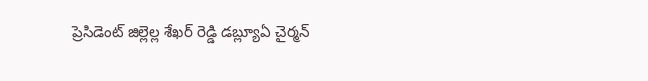ప్రెసిడెంట్ జిల్లెల్ల శేఖర్ రెడ్డి డబ్ల్యూఏ చైర్మన్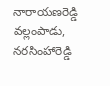నారాయణరెడ్డి వల్లంపాడు, నరసింహారెడ్డి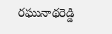రఘునాథరెడ్డి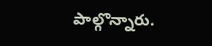పాల్గొన్నారు.